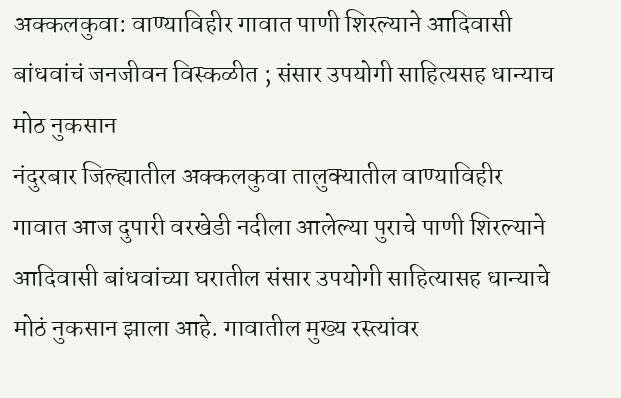अक्कलकुवा: वाण्याविहीर गावात पाणी शिरल्याने आदिवासी बांधवांचं जनजीवन विस्कळीत ; संसार उपयोगी साहित्यसह धान्याच मोठ नुकसान
नंदुरबार जिल्ह्यातील अक्कलकुवा तालुक्यातील वाण्याविहीर गावात आज दुपारी वरखेडी नदीला आलेल्या पुराचे पाणी शिरल्याने आदिवासी बांधवांच्या घरातील संसार उपयोगी साहित्यासह धान्याचे मोठं नुकसान झाला आहे. गावातील मुख्य रस्त्यांवर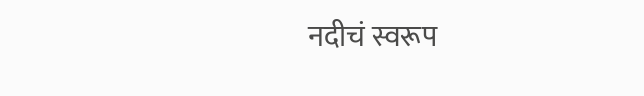नदीचं स्वरूप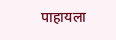पाहायला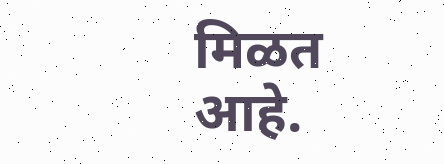मिळत आहे.